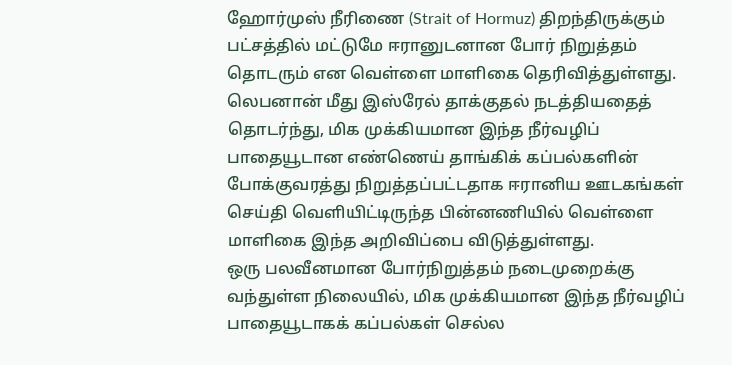ஹோர்முஸ் நீரிணை (Strait of Hormuz) திறந்திருக்கும் பட்சத்தில் மட்டுமே ஈரானுடனான போர் நிறுத்தம் தொடரும் என வெள்ளை மாளிகை தெரிவித்துள்ளது.
லெபனான் மீது இஸ்ரேல் தாக்குதல் நடத்தியதைத் தொடர்ந்து, மிக முக்கியமான இந்த நீர்வழிப் பாதையூடான எண்ணெய் தாங்கிக் கப்பல்களின் போக்குவரத்து நிறுத்தப்பட்டதாக ஈரானிய ஊடகங்கள் செய்தி வெளியிட்டிருந்த பின்னணியில் வெள்ளை மாளிகை இந்த அறிவிப்பை விடுத்துள்ளது.
ஒரு பலவீனமான போர்நிறுத்தம் நடைமுறைக்கு வந்துள்ள நிலையில், மிக முக்கியமான இந்த நீர்வழிப் பாதையூடாகக் கப்பல்கள் செல்ல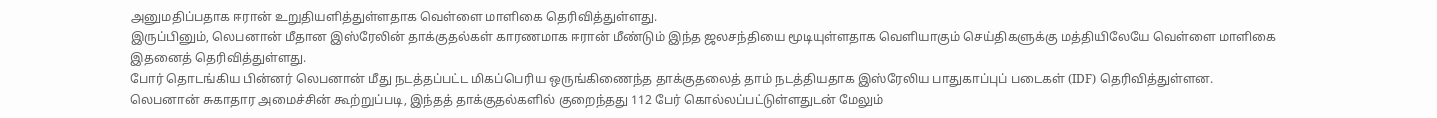அனுமதிப்பதாக ஈரான் உறுதியளித்துள்ளதாக வெள்ளை மாளிகை தெரிவித்துள்ளது.
இருப்பினும், லெபனான் மீதான இஸ்ரேலின் தாக்குதல்கள் காரணமாக ஈரான் மீண்டும் இந்த ஜலசந்தியை மூடியுள்ளதாக வெளியாகும் செய்திகளுக்கு மத்தியிலேயே வெள்ளை மாளிகை இதனைத் தெரிவித்துள்ளது.
போர் தொடங்கிய பின்னர் லெபனான் மீது நடத்தப்பட்ட மிகப்பெரிய ஒருங்கிணைந்த தாக்குதலைத் தாம் நடத்தியதாக இஸ்ரேலிய பாதுகாப்புப் படைகள் (IDF) தெரிவித்துள்ளன.
லெபனான் சுகாதார அமைச்சின் கூற்றுப்படி, இந்தத் தாக்குதல்களில் குறைந்தது 112 பேர் கொல்லப்பட்டுள்ளதுடன் மேலும்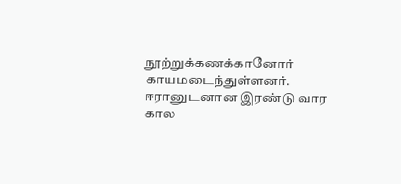நூற்றுக்கணக்கானோர் காயமடைந்துள்ளனர்.
ஈரானுடனான இரண்டு வார கால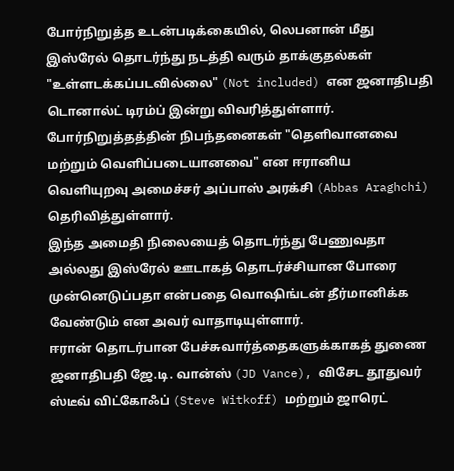போர்நிறுத்த உடன்படிக்கையில், லெபனான் மீது இஸ்ரேல் தொடர்ந்து நடத்தி வரும் தாக்குதல்கள் "உள்ளடக்கப்படவில்லை" (Not included) என ஜனாதிபதி டொனால்ட் டிரம்ப் இன்று விவரித்துள்ளார்.
போர்நிறுத்தத்தின் நிபந்தனைகள் "தெளிவானவை மற்றும் வெளிப்படையானவை" என ஈரானிய வெளியுறவு அமைச்சர் அப்பாஸ் அரக்சி (Abbas Araghchi) தெரிவித்துள்ளார்.
இந்த அமைதி நிலையைத் தொடர்ந்து பேணுவதா அல்லது இஸ்ரேல் ஊடாகத் தொடர்ச்சியான போரை முன்னெடுப்பதா என்பதை வொஷிங்டன் தீர்மானிக்க வேண்டும் என அவர் வாதாடியுள்ளார்.
ஈரான் தொடர்பான பேச்சுவார்த்தைகளுக்காகத் துணை ஜனாதிபதி ஜே.டி. வான்ஸ் (JD Vance), விசேட தூதுவர் ஸ்டீவ் விட்கோஃப் (Steve Witkoff) மற்றும் ஜாரெட்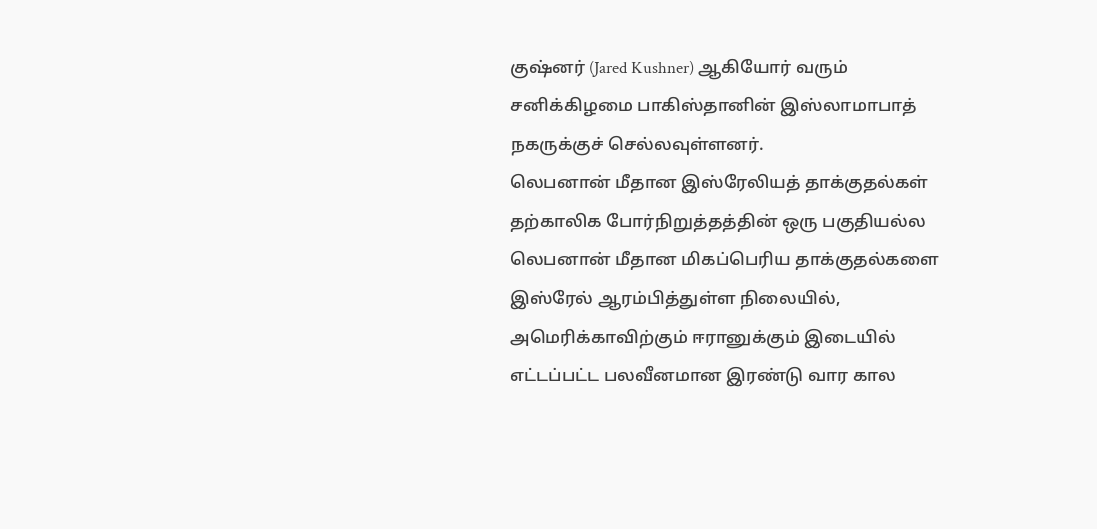குஷ்னர் (Jared Kushner) ஆகியோர் வரும் சனிக்கிழமை பாகிஸ்தானின் இஸ்லாமாபாத் நகருக்குச் செல்லவுள்ளனர்.
லெபனான் மீதான இஸ்ரேலியத் தாக்குதல்கள் தற்காலிக போர்நிறுத்தத்தின் ஒரு பகுதியல்ல
லெபனான் மீதான மிகப்பெரிய தாக்குதல்களை இஸ்ரேல் ஆரம்பித்துள்ள நிலையில், அமெரிக்காவிற்கும் ஈரானுக்கும் இடையில் எட்டப்பட்ட பலவீனமான இரண்டு வார கால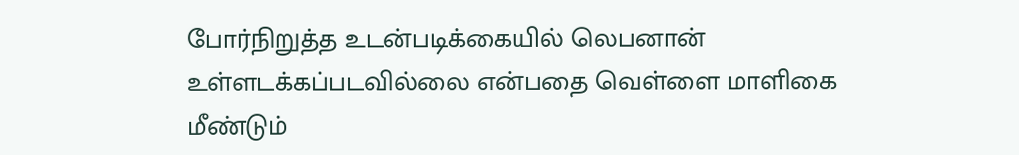போர்நிறுத்த உடன்படிக்கையில் லெபனான் உள்ளடக்கப்படவில்லை என்பதை வெள்ளை மாளிகை மீண்டும்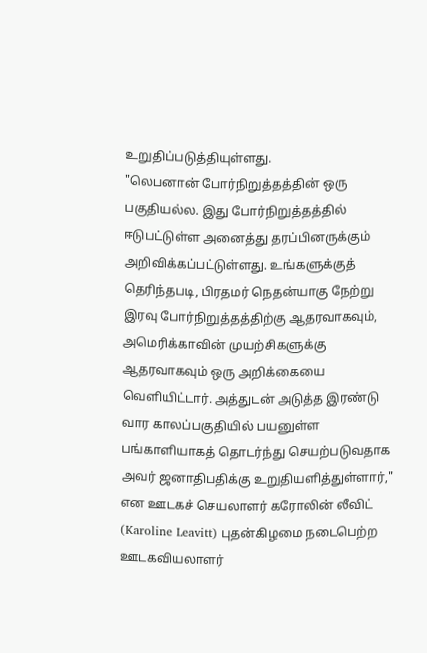உறுதிப்படுத்தியுள்ளது.
"லெபனான் போர்நிறுத்தத்தின் ஒரு பகுதியல்ல. இது போர்நிறுத்தத்தில் ஈடுபட்டுள்ள அனைத்து தரப்பினருக்கும் அறிவிக்கப்பட்டுள்ளது. உங்களுக்குத் தெரிந்தபடி, பிரதமர் நெதன்யாகு நேற்று இரவு போர்நிறுத்தத்திற்கு ஆதரவாகவும், அமெரிக்காவின் முயற்சிகளுக்கு ஆதரவாகவும் ஒரு அறிக்கையை வெளியிட்டார். அத்துடன் அடுத்த இரண்டு வார காலப்பகுதியில் பயனுள்ள பங்காளியாகத் தொடர்ந்து செயற்படுவதாக அவர் ஜனாதிபதிக்கு உறுதியளித்துள்ளார்," என ஊடகச் செயலாளர் கரோலின் லீவிட் (Karoline Leavitt) புதன்கிழமை நடைபெற்ற ஊடகவியலாளர்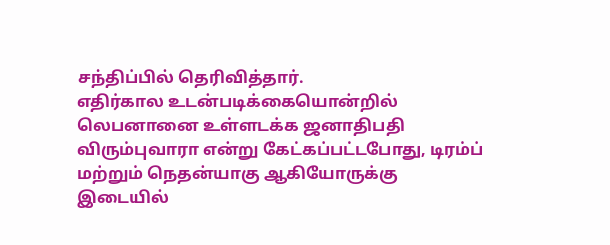சந்திப்பில் தெரிவித்தார்.
எதிர்கால உடன்படிக்கையொன்றில் லெபனானை உள்ளடக்க ஜனாதிபதி விரும்புவாரா என்று கேட்கப்பட்டபோது, டிரம்ப் மற்றும் நெதன்யாகு ஆகியோருக்கு இடையில்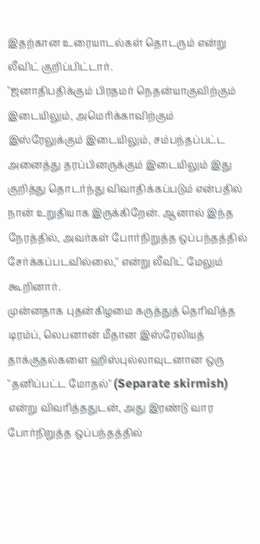இதற்கான உரையாடல்கள் தொடரும் என்று லீவிட் குறிப்பிட்டார்.
"ஜனாதிபதிக்கும் பிரதமர் நெதன்யாகுவிற்கும் இடையிலும், அமெரிக்காவிற்கும் இஸ்ரேலுக்கும் இடையிலும், சம்பந்தப்பட்ட அனைத்து தரப்பினருக்கும் இடையிலும் இது குறித்து தொடர்ந்து விவாதிக்கப்படும் என்பதில் நான் உறுதியாக இருக்கிறேன். ஆனால் இந்த நேரத்தில், அவர்கள் போர்நிறுத்த ஒப்பந்தத்தில் சேர்க்கப்படவில்லை," என்று லீவிட் மேலும் கூறினார்.
முன்னதாக புதன்கிழமை கருத்துத் தெரிவித்த டிரம்ப், லெபனான் மீதான இஸ்ரேலியத் தாக்குதல்களை ஹிஸ்புல்லாவுடனான ஒரு "தனிப்பட்ட மோதல்" (Separate skirmish) என்று விவரித்ததுடன், அது இரண்டு வார போர்நிறுத்த ஒப்பந்தத்தில்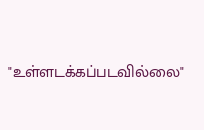"உள்ளடக்கப்படவில்லை"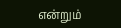என்றும்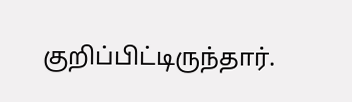குறிப்பிட்டிருந்தார்.